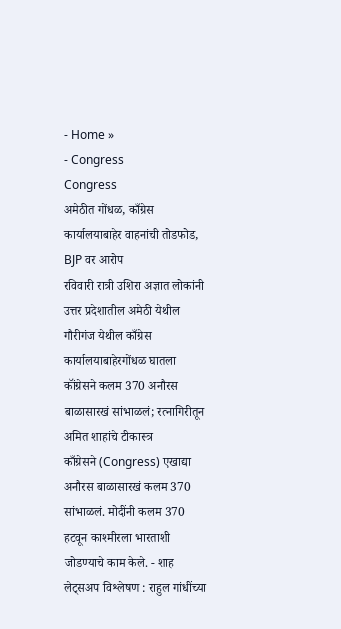- Home »
- Congress
Congress
अमेठीत गोंधळ, काँग्रेस कार्यालयाबाहेर वाहनांची तोडफोड, BJP वर आरोप
रविवारी रात्री उशिरा अज्ञात लोकांनी उत्तर प्रदेशातील अमेठी येथील गौरीगंज येथील काँग्रेस कार्यालयाबाहेरगोंधळ घातला
कॉंग्रेसने कलम 370 अनौरस बाळासारखं सांभाळलं; रत्नागिरीतून अमित शाहांचे टीकास्त्र
काँग्रेसने (Congress) एखाद्या अनौरस बाळासारखं कलम 370 सांभाळलं. मोदींनी कलम 370 हटवून काश्मीरला भारताशी जोडण्याचे काम केले. - शाह
लेट्सअप विश्लेषण : राहुल गांधींच्या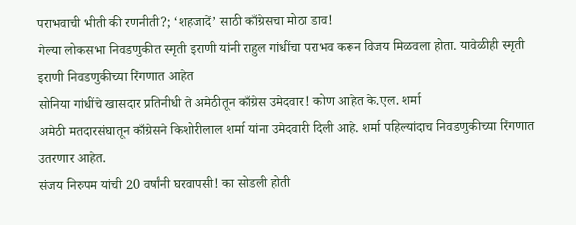पराभवाची भीती की रणनीती?; ‘शहजादें’ साठी काँग्रेसचा मोठा डाव!
गेल्या लोकसभा निवडणुकीत स्मृती इराणी यांनी राहुल गांधींचा पराभव करून विजय मिळवला होता. यावेळीही स्मृती इराणी निवडणुकीच्या रिंगणात आहेत
सोनिया गांधींचे खासदार प्रतिनीधी ते अमेठीतून काँग्रेस उमेदवार! कोण आहेत के.एल. शर्मा
अमेठी मतदारसंघातून काँग्रेसने किशोरीलाल शर्मा यांना उमेदवारी दिली आहे. शर्मा पहिल्यांदाच निवडणुकीच्या रिंगणात उतरणार आहेत.
संजय निरुपम यांची 20 वर्षांनी घरवापसी! का सोडली होती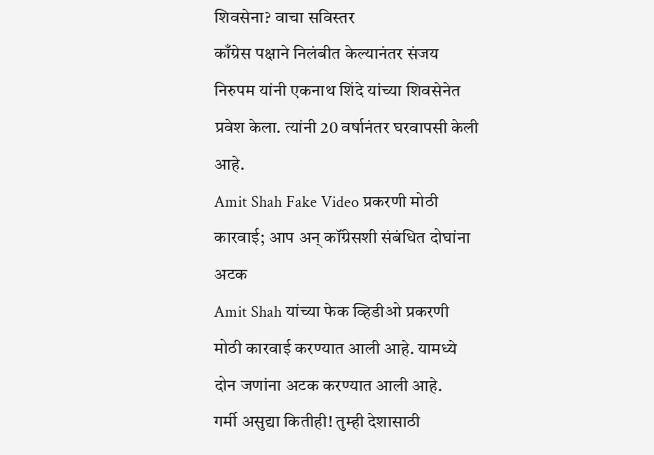शिवसेना? वाचा सविस्तर
काँग्रेस पक्षाने निलंबीत केल्यानंतर संजय निरुपम यांनी एकनाथ शिंदे यांच्या शिवसेनेत प्रवेश केला. त्यांनी 20 वर्षानंतर घरवापसी केली आहे.
Amit Shah Fake Video प्रकरणी मोठी कारवाई; आप अन् कॉंग्रेसशी संबंधित दोघांना अटक
Amit Shah यांच्या फेक व्हिडीओ प्रकरणी मोठी कारवाई करण्यात आली आहे. यामध्ये दोन जणांना अटक करण्यात आली आहे.
गर्मी असुद्या कितीही! तुम्ही देशासाठी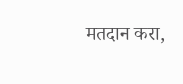मतदान करा,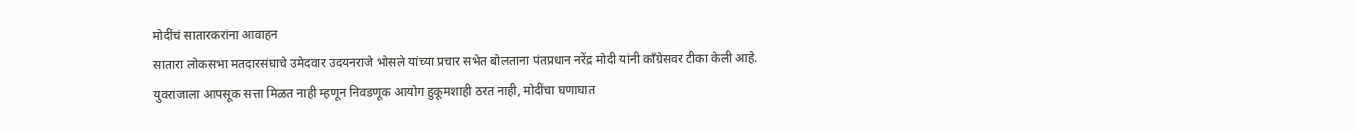मोदींचं सातारकरांना आवाहन
सातारा लोकसभा मतदारसंघाचे उमेदवार उदयनराजे भोसले यांच्या प्रचार सभेत बोलताना पंतप्रधान नरेंद्र मोदी यांनी काँग्रेसवर टीका केली आहे.
युवराजाला आपसूक सत्ता मिळत नाही म्हणून निवडणूक आयोग हुकूमशाही ठरत नाही, मोदींचा घणाघात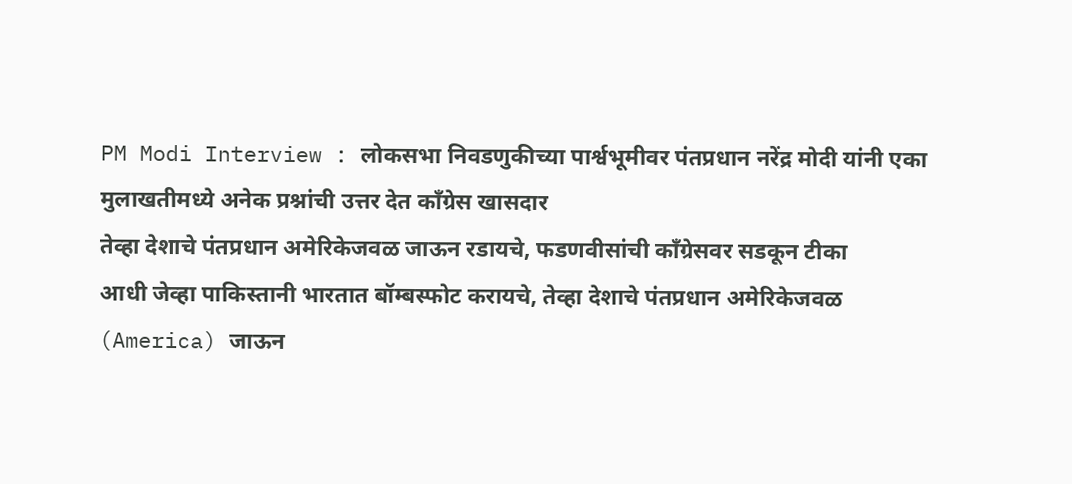PM Modi Interview : लोकसभा निवडणुकीच्या पार्श्वभूमीवर पंतप्रधान नरेंद्र मोदी यांनी एका मुलाखतीमध्ये अनेक प्रश्नांची उत्तर देत काँग्रेस खासदार
तेव्हा देशाचे पंतप्रधान अमेरिकेजवळ जाऊन रडायचे, फडणवीसांची कॉंग्रेसवर सडकून टीका
आधी जेव्हा पाकिस्तानी भारतात बॉम्बस्फोट करायचे, तेव्हा देशाचे पंतप्रधान अमेरिकेजवळ (America) जाऊन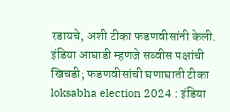रडायचे, अशी टीका फडणवीसांनी केली.
इंडिया आघाडी म्हणजे सव्वीस पक्षांची खिचडी; फडणवीसांची घणाघाती टीका
loksabha election 2024 : इंडिया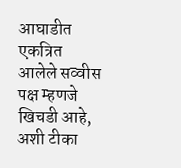आघाडीत एकत्रित आलेले सव्वीस पक्ष म्हणजे खिचडी आहे, अशी टीका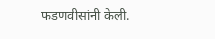फडणवीसांनी केली.